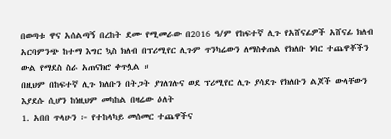በወጣቱ ዋና አሰልጣኝ በረከት ደሙ የሚመራው በ2016 ዓ/ም የከፍተኛ ሊጉ የአሸናፊዎች አሸናፊ ክለብ አርባምንጭ ከተማ እግር ኳስ ክለብ በፕሪሚየር ሊጉም ጥንካሬውን ለማስቀጠል የክለቡ ነባር ተጨዋቾችን ውል የማደስ ስራ አጠናክሮ ቀጥሏል ።
በዚህም በከፍተኛ ሊጉ ክለቡን በትጋት ያገለገሉና ወደ ፕሪሚየር ሊጉ ያሳደጉ የክለቡን ልጆች ውላቸውን እያደሱ ሲሆን ከነዚህም መካከል በዛሬው ዕለት
1. አበበ ጥላሁን ፦ የተከላካይ መሰመር ተጨዋችና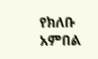የክለቡ አምበል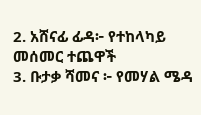2. አሸናፊ ፊዳ፦ የተከላካይ መሰመር ተጨዋች
3. ቡታቃ ሻመና ፦ የመሃል ሜዳ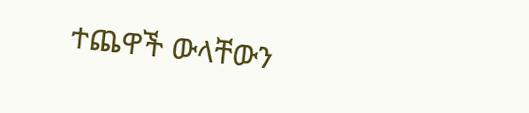ተጨዋች ውላቸውን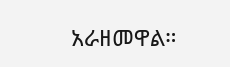አራዘመዋል።